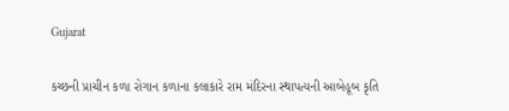Gujarat

કચ્છની પ્રાચીન કળા રોગાન કળાના કલાકારે રામ મંદિરના સ્થાપત્યની આબેહૂબ કૃતિ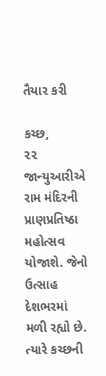તૈયાર કરી

કચ્છ,
૨૨ જાન્યુઆરીએ રામ મંદિરની પ્રાણપ્રતિષ્ઠા મહોત્સવ યોજાશે. જેનો ઉત્સાહ દેશભરમાં મળી રહ્યો છે. ત્યારે કચ્છની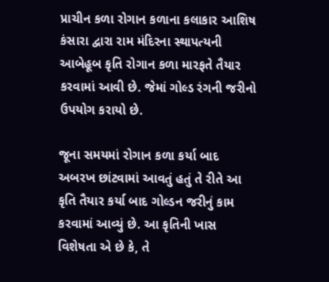પ્રાચીન કળા રોગાન કળાના કલાકાર આશિષ કંસારા દ્વારા રામ મંદિરના સ્થાપત્યની આબેહૂબ કૃતિ રોગાન કળા મારફતે તૈયાર કરવામાં આવી છે. જેમાં ગોલ્ડ રંગની જરીનો ઉપયોગ કરાયો છે.

જૂના સમયમાં રોગાન કળા કર્યા બાદ અબરખ છાંટવામાં આવતું હતું તે રીતે આ કૃતિ તૈયાર કર્યા બાદ ગોલ્ડન જરીનું કામ કરવામાં આવ્યું છે. આ કૃતિની ખાસ વિશેષતા એ છે કે, તે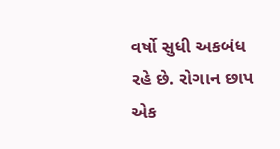વર્ષો સુધી અકબંધ રહે છે. રોગાન છાપ એક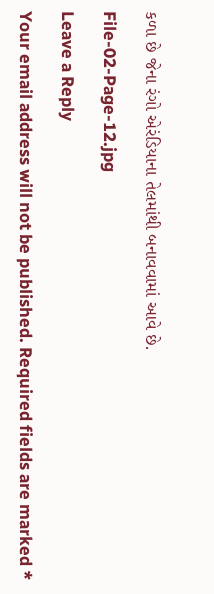કળા છે જેના રંગો એરંડિયાના તેલમાંથી બનાવવામાં આવે છે.

File-02-Page-12.jpg

Leave a Reply

Your email address will not be published. Required fields are marked *